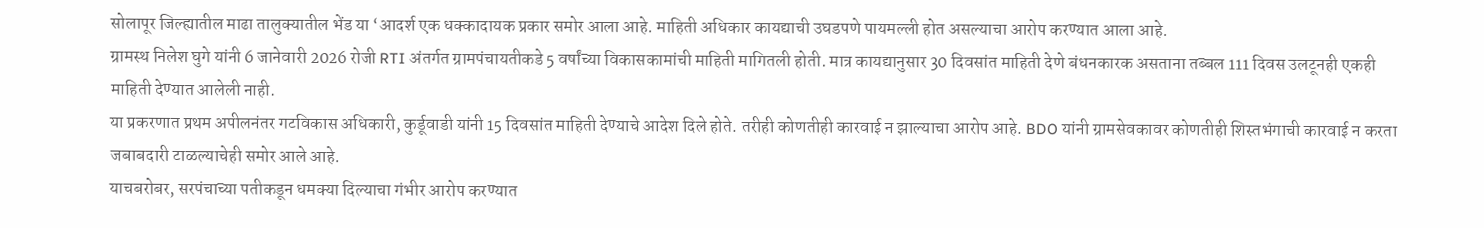सोलापूर जिल्ह्यातील माढा तालुक्यातील भेंड या ‘आदर्श एक धक्कादायक प्रकार समोर आला आहे. माहिती अधिकार कायद्याची उघडपणे पायमल्ली होत असल्याचा आरोप करण्यात आला आहे.
ग्रामस्थ निलेश घुगे यांनी 6 जानेवारी 2026 रोजी RTI अंतर्गत ग्रामपंचायतीकडे 5 वर्षांच्या विकासकामांची माहिती मागितली होती. मात्र कायद्यानुसार 30 दिवसांत माहिती देणे बंधनकारक असताना तब्बल 111 दिवस उलटूनही एकही माहिती देण्यात आलेली नाही.
या प्रकरणात प्रथम अपीलनंतर गटविकास अधिकारी, कुर्डूवाडी यांनी 15 दिवसांत माहिती देण्याचे आदेश दिले होते. तरीही कोणतीही कारवाई न झाल्याचा आरोप आहे. BDO यांनी ग्रामसेवकावर कोणतीही शिस्तभंगाची कारवाई न करता जबाबदारी टाळल्याचेही समोर आले आहे.
याचबरोबर, सरपंचाच्या पतीकडून धमक्या दिल्याचा गंभीर आरोप करण्यात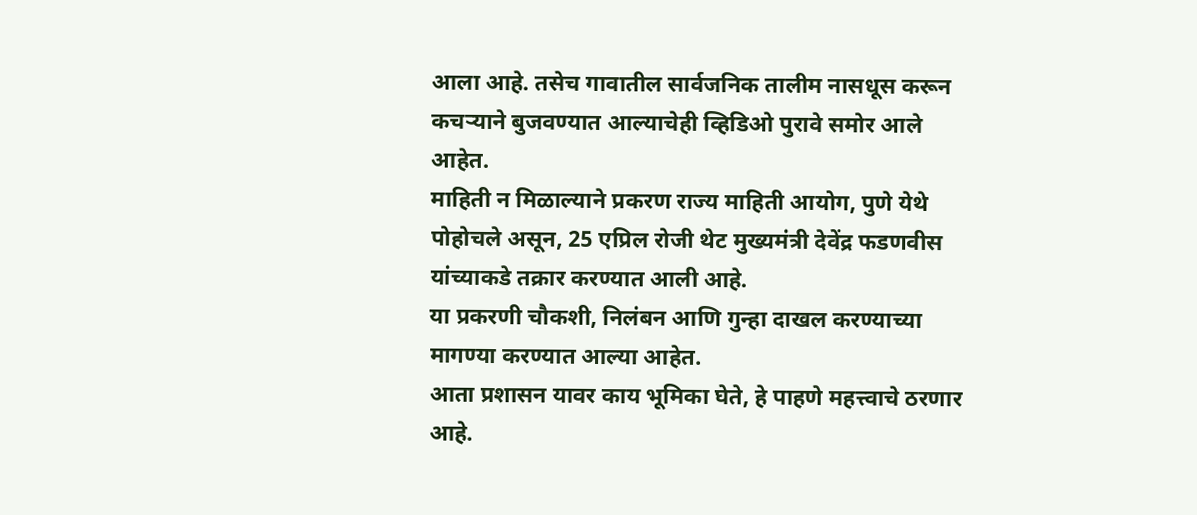आला आहे. तसेच गावातील सार्वजनिक तालीम नासधूस करून कचऱ्याने बुजवण्यात आल्याचेही व्हिडिओ पुरावे समोर आले आहेत.
माहिती न मिळाल्याने प्रकरण राज्य माहिती आयोग, पुणे येथे पोहोचले असून, 25 एप्रिल रोजी थेट मुख्यमंत्री देवेंद्र फडणवीस यांच्याकडे तक्रार करण्यात आली आहे.
या प्रकरणी चौकशी, निलंबन आणि गुन्हा दाखल करण्याच्या मागण्या करण्यात आल्या आहेत.
आता प्रशासन यावर काय भूमिका घेते, हे पाहणे महत्त्वाचे ठरणार आहे.